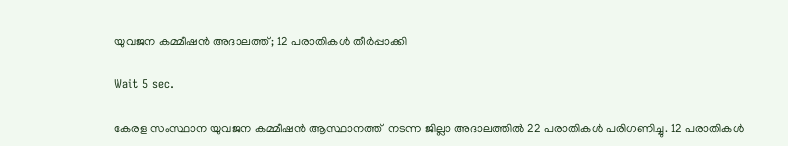യുവജന കമ്മീഷൻ അദാലത്ത്; 12 പരാതികൾ തീർപ്പാക്കി

Wait 5 sec.

കേരള സംസ്ഥാന യുവജന കമ്മീഷൻ ആസ്ഥാനത്ത്  നടന്ന ജില്ലാ അദാലത്തിൽ 22 പരാതികൾ പരിഗണിച്ചു. 12 പരാതികൾ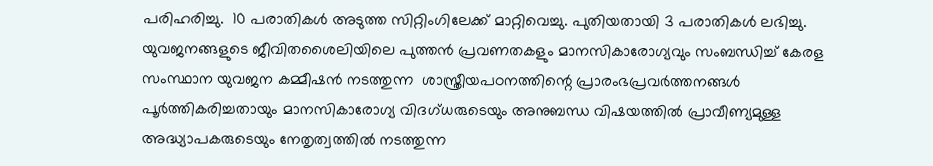പരിഹരിച്ചു.  10 പരാതികൾ അടുത്ത സിറ്റിംഗിലേക്ക് മാറ്റിവെച്ചു. പുതിയതായി 3 പരാതികൾ ലഭിച്ചു. യുവജനങ്ങളുടെ ജീവിതശൈലിയിലെ പുത്തൻ പ്രവണതകളും മാനസികാരോഗ്യവും സംബന്ധിച്ച് കേരള സംസ്ഥാന യുവജന കമ്മീഷൻ നടത്തുന്ന  ശാസ്ത്രീയപഠനത്തിന്റെ പ്രാരംഭപ്രവർത്തനങ്ങൾ പൂർത്തികരിച്ചതായും മാനസികാരോഗ്യ വിദഗ്ധരുടെയും അനുബന്ധ വിഷയത്തിൽ പ്രാവീണ്യമുള്ള അദ്ധ്യാപകരുടെയും നേതൃത്വത്തിൽ നടത്തുന്ന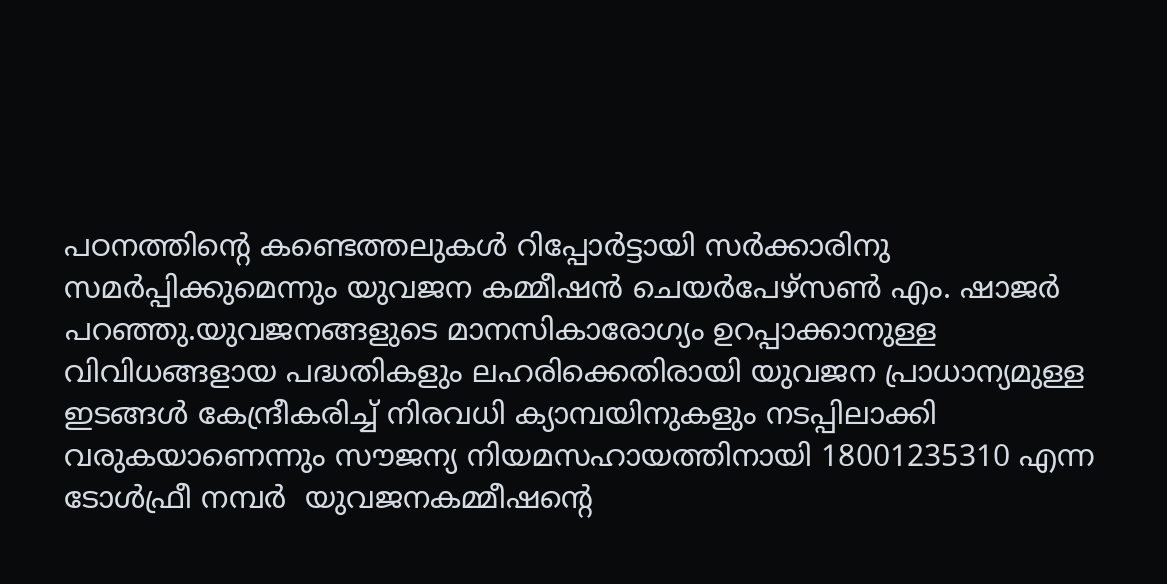പഠനത്തിന്റെ കണ്ടെത്തലുകൾ റിപ്പോർട്ടായി സർക്കാരിനു സമർപ്പിക്കുമെന്നും യുവജന കമ്മീഷൻ ചെയർപേഴ്‌സൺ എം. ഷാജർ പറഞ്ഞു.യുവജനങ്ങളുടെ മാനസികാരോഗ്യം ഉറപ്പാക്കാനുള്ള വിവിധങ്ങളായ പദ്ധതികളും ലഹരിക്കെതിരായി യുവജന പ്രാധാന്യമുള്ള ഇടങ്ങൾ കേന്ദ്രീകരിച്ച് നിരവധി ക്യാമ്പയിനുകളും നടപ്പിലാക്കി വരുകയാണെന്നും സൗജന്യ നിയമസഹായത്തിനായി 18001235310 എന്ന ടോൾഫ്രീ നമ്പർ  യുവജനകമ്മീഷന്റെ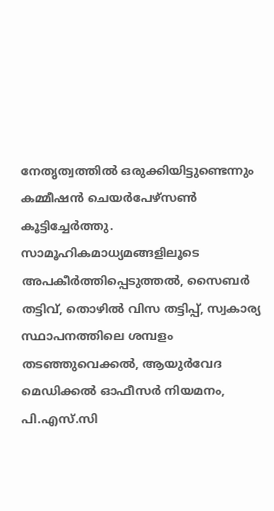നേതൃത്വത്തിൽ ഒരുക്കിയിട്ടുണ്ടെന്നും കമ്മീഷൻ ചെയർപേഴ്‌സൺ കൂട്ടിച്ചേർത്തു. സാമൂഹികമാധ്യമങ്ങളിലൂടെ അപകീർത്തിപ്പെടുത്തൽ, സൈബർ തട്ടിവ്, തൊഴിൽ വിസ തട്ടിപ്പ്, സ്വകാര്യ സ്ഥാപനത്തിലെ ശമ്പളം തടഞ്ഞുവെക്കൽ, ആയുർവേദ മെഡിക്കൽ ഓഫീസർ നിയമനം, പി.എസ്.സി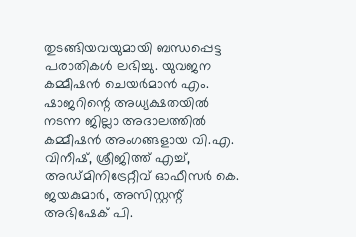തുടങ്ങിയവയുമായി ബന്ധപ്പെട്ട പരാതികൾ ലഭിച്ചു. യുവജന കമ്മീഷൻ ചെയർമാൻ എം. ഷാജറിന്റെ അധ്യക്ഷതയിൽ നടന്ന ജില്ലാ അദാലത്തിൽ കമ്മീഷൻ അംഗങ്ങളായ വി.എ. വിനീഷ്, ശ്രീജിത്ത് എച്ച്, അഡ്മിനിട്രേറ്റീവ് ഓഫീസർ കെ. ജയകുമാർ, അസിസ്റ്റന്റ് അഭിഷേക് പി.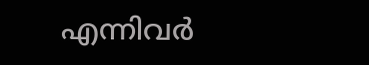എന്നിവർ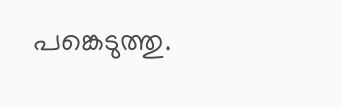പങ്കെടുത്തു.